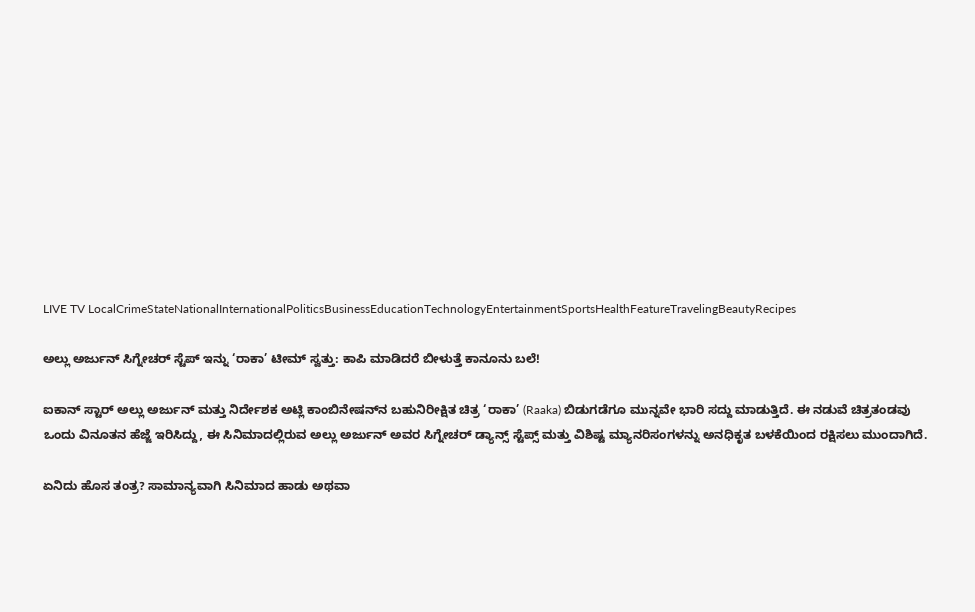LIVE TV LocalCrimeStateNationalInternationalPoliticsBusinessEducationTechnologyEntertainmentSportsHealthFeatureTravelingBeautyRecipes

ಅಲ್ಲು ಅರ್ಜುನ್ ಸಿಗ್ನೇಚರ್ ಸ್ಟೆಪ್ ಇನ್ನು ‘ರಾಕಾ’ ಟೀಮ್ ಸ್ವತ್ತು: ಕಾಪಿ ಮಾಡಿದರೆ ಬೀಳುತ್ತೆ ಕಾನೂನು ಬಲೆ!

ಐಕಾನ್ ಸ್ಟಾರ್ ಅಲ್ಲು ಅರ್ಜುನ್ ಮತ್ತು ನಿರ್ದೇಶಕ ಅಟ್ಲಿ ಕಾಂಬಿನೇಷನ್‌ನ ಬಹುನಿರೀಕ್ಷಿತ ಚಿತ್ರ ‘ರಾಕಾ’ (Raaka) ಬಿಡುಗಡೆಗೂ ಮುನ್ನವೇ ಭಾರಿ ಸದ್ದು ಮಾಡುತ್ತಿದೆ. ಈ ನಡುವೆ ಚಿತ್ರತಂಡವು ಒಂದು ವಿನೂತನ ಹೆಜ್ಜೆ ಇರಿಸಿದ್ದು, ಈ ಸಿನಿಮಾದಲ್ಲಿರುವ ಅಲ್ಲು ಅರ್ಜುನ್ ಅವರ ಸಿಗ್ನೇಚರ್ ಡ್ಯಾನ್ಸ್ ಸ್ಟೆಪ್ಸ್ ಮತ್ತು ವಿಶಿಷ್ಟ ಮ್ಯಾನರಿಸಂಗಳನ್ನು ಅನಧಿಕೃತ ಬಳಕೆಯಿಂದ ರಕ್ಷಿಸಲು ಮುಂದಾಗಿದೆ.

ಏನಿದು ಹೊಸ ತಂತ್ರ? ಸಾಮಾನ್ಯವಾಗಿ ಸಿನಿಮಾದ ಹಾಡು ಅಥವಾ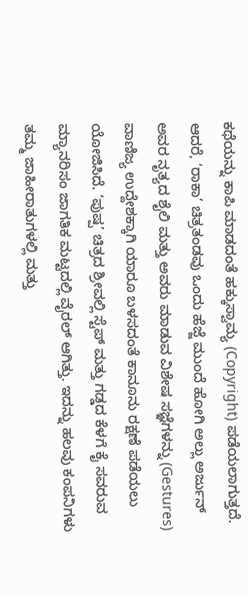ಕಥೆಯನ್ನು ಕಾಪಿ ಮಾಡದಂತೆ ಹಕ್ಕುಸ್ವಾಮ್ಯ (Copyright) ಪಡೆಯಲಾಗುತ್ತದೆ. ಆದರೆ, ‘ರಾಕಾ’ ಚಿತ್ರತಂಡವು ಒಂದು ಹೆಜ್ಜೆ ಮುಂದೆ ಹೋಗಿ ಅಲ್ಲು ಅರ್ಜುನ್ ಅವರ ನೃತ್ಯದ ಶೈಲಿ ಮತ್ತು ಅವರು ಮಾಡುವ ವಿಶೇಷ ಸಜ್ಞೆಗಳನ್ನು (Gestures) ವಾಣಿಜ್ಯ ಉದ್ದೇಶಕ್ಕಾಗಿ ಯಾರೂ ಬಳಸದಂತೆ ಕಾನೂನು ರಕ್ಷಣೆ ಪಡೆಯಲು ಯೋಜಿಸಿದೆ. ‘ಪುಷ್ಪ’ ಚಿತ್ರದ ಶ್ರೀವಲ್ಲಿ ಸ್ಟೆಪ್ ಮತ್ತು ಗಡ್ಡದ ಕೆಳಗೆ ಕೈ ಸವರುವ ಮ್ಯಾನರಿಸಂ ಜಾಗತಿಕ ಮಟ್ಟದಲ್ಲಿ ವೈರಲ್ ಆಗಿತ್ತು. ಇದನ್ನು ಹಲವು ಕಂಪನಿಗಳು ತಮ್ಮ ಜಾಹೀರಾತುಗಳಲ್ಲಿ ಮತ್ತು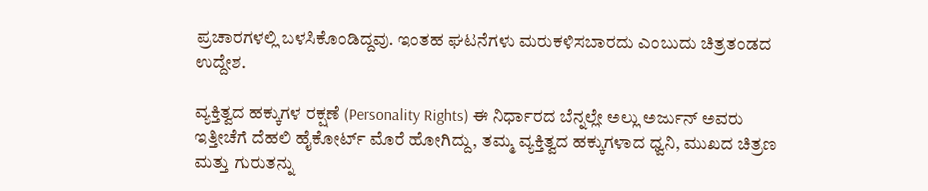ಪ್ರಚಾರಗಳಲ್ಲಿ ಬಳಸಿಕೊಂಡಿದ್ದವು. ಇಂತಹ ಘಟನೆಗಳು ಮರುಕಳಿಸಬಾರದು ಎಂಬುದು ಚಿತ್ರತಂಡದ ಉದ್ದೇಶ.

ವ್ಯಕ್ತಿತ್ವದ ಹಕ್ಕುಗಳ ರಕ್ಷಣೆ (Personality Rights) ಈ ನಿರ್ಧಾರದ ಬೆನ್ನಲ್ಲೇ ಅಲ್ಲು ಅರ್ಜುನ್ ಅವರು ಇತ್ತೀಚೆಗೆ ದೆಹಲಿ ಹೈಕೋರ್ಟ್ ಮೊರೆ ಹೋಗಿದ್ದು, ತಮ್ಮ ವ್ಯಕ್ತಿತ್ವದ ಹಕ್ಕುಗಳಾದ ಧ್ವನಿ, ಮುಖದ ಚಿತ್ರಣ ಮತ್ತು ಗುರುತನ್ನು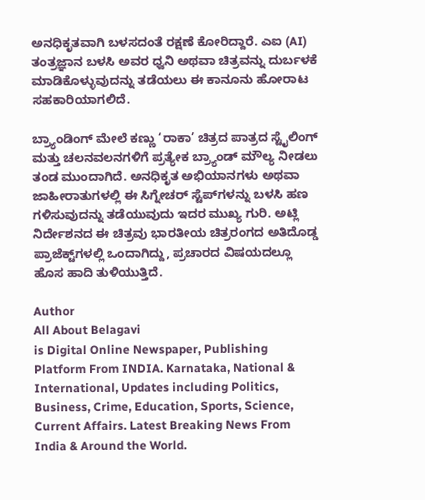ಅನಧಿಕೃತವಾಗಿ ಬಳಸದಂತೆ ರಕ್ಷಣೆ ಕೋರಿದ್ದಾರೆ. ಎಐ (AI) ತಂತ್ರಜ್ಞಾನ ಬಳಸಿ ಅವರ ಧ್ವನಿ ಅಥವಾ ಚಿತ್ರವನ್ನು ದುರ್ಬಳಕೆ ಮಾಡಿಕೊಳ್ಳುವುದನ್ನು ತಡೆಯಲು ಈ ಕಾನೂನು ಹೋರಾಟ ಸಹಕಾರಿಯಾಗಲಿದೆ.

ಬ್ರ್ಯಾಂಡಿಂಗ್ ಮೇಲೆ ಕಣ್ಣು ‘ರಾಕಾ’ ಚಿತ್ರದ ಪಾತ್ರದ ಸ್ಟೈಲಿಂಗ್ ಮತ್ತು ಚಲನವಲನಗಳಿಗೆ ಪ್ರತ್ಯೇಕ ಬ್ರ್ಯಾಂಡ್ ಮೌಲ್ಯ ನೀಡಲು ತಂಡ ಮುಂದಾಗಿದೆ. ಅನಧಿಕೃತ ಅಭಿಯಾನಗಳು ಅಥವಾ ಜಾಹೀರಾತುಗಳಲ್ಲಿ ಈ ಸಿಗ್ನೇಚರ್ ಸ್ಟೆಪ್‌ಗಳನ್ನು ಬಳಸಿ ಹಣ ಗಳಿಸುವುದನ್ನು ತಡೆಯುವುದು ಇದರ ಮುಖ್ಯ ಗುರಿ. ಅಟ್ಲಿ ನಿರ್ದೇಶನದ ಈ ಚಿತ್ರವು ಭಾರತೀಯ ಚಿತ್ರರಂಗದ ಅತಿದೊಡ್ಡ ಪ್ರಾಜೆಕ್ಟ್‌ಗಳಲ್ಲಿ ಒಂದಾಗಿದ್ದು, ಪ್ರಚಾರದ ವಿಷಯದಲ್ಲೂ ಹೊಸ ಹಾದಿ ತುಳಿಯುತ್ತಿದೆ.

Author
All About Belagavi
is Digital Online Newspaper, Publishing Platform From INDIA. Karnataka, National & International, Updates including Politics, Business, Crime, Education, Sports, Science, Current Affairs. Latest Breaking News From India & Around the World.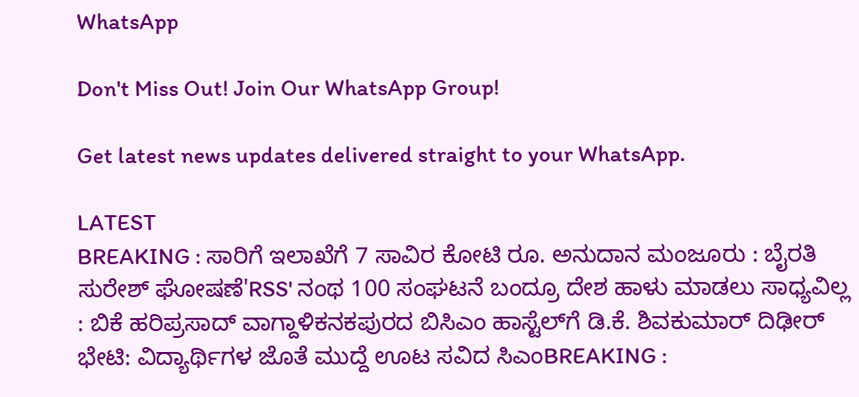WhatsApp

Don't Miss Out! Join Our WhatsApp Group!

Get latest news updates delivered straight to your WhatsApp.

LATEST
BREAKING : ಸಾರಿಗೆ ಇಲಾಖೆಗೆ 7 ಸಾವಿರ ಕೋಟಿ ರೂ. ಅನುದಾನ ಮಂಜೂರು : ಬೈರತಿ ಸುರೇಶ್ ಘೋಷಣೆ'RSS' ನಂಥ 100 ಸಂಘಟನೆ ಬಂದ್ರೂ ದೇಶ ಹಾಳು ಮಾಡಲು ಸಾಧ್ಯವಿಲ್ಲ : ಬಿಕೆ ಹರಿಪ್ರಸಾದ್ ವಾಗ್ದಾಳಿಕನಕಪುರದ ಬಿಸಿಎಂ ಹಾಸ್ಟೆಲ್‌ಗೆ ಡಿ.ಕೆ. ಶಿವಕುಮಾರ್ ದಿಢೀರ್ ಭೇಟಿ: ವಿದ್ಯಾರ್ಥಿಗಳ ಜೊತೆ ಮುದ್ದೆ ಊಟ ಸವಿದ ಸಿಎಂBREAKING :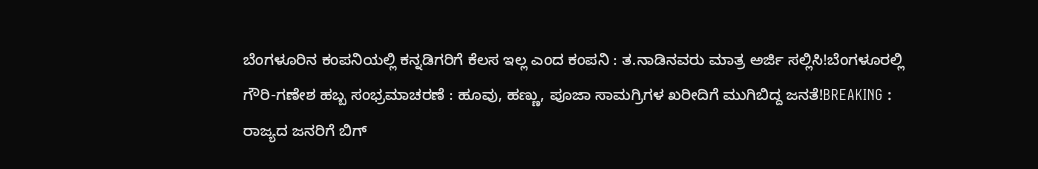ಬೆಂಗಳೂರಿನ ಕಂಪನಿಯಲ್ಲಿ ಕನ್ನಡಿಗರಿಗೆ ಕೆಲಸ ಇಲ್ಲ ಎಂದ ಕಂಪನಿ : ತ.ನಾಡಿನವರು ಮಾತ್ರ ಅರ್ಜಿ ಸಲ್ಲಿಸಿ!ಬೆಂಗಳೂರಲ್ಲಿ ಗೌರಿ-ಗಣೇಶ ಹಬ್ಬ ಸಂಭ್ರಮಾಚರಣೆ : ಹೂವು, ಹಣ್ಣು, ಪೂಜಾ ಸಾಮಗ್ರಿಗಳ ಖರೀದಿಗೆ ಮುಗಿಬಿದ್ದ ಜನತೆ!BREAKING : ರಾಜ್ಯದ ಜನರಿಗೆ ಬಿಗ್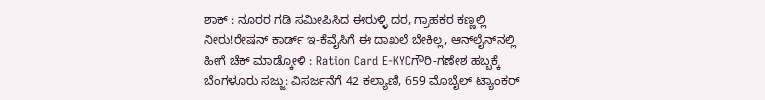ಶಾಕ್ : ನೂರರ ಗಡಿ ಸಮೀಪಿಸಿದ ಈರುಳ್ಳಿ ದರ, ಗ್ರಾಹಕರ ಕಣ್ಣಲ್ಲಿ ನೀರು!ರೇಷನ್‌ ಕಾರ್ಡ್‌ ಇ-ಕೆವೈಸಿಗೆ ಈ ದಾಖಲೆ ಬೇಕಿಲ್ಲ, ಆನ್‌ಲೈನ್‌ನಲ್ಲಿ ಹೀಗೆ ಚೆಕ್‌ ಮಾಡ್ಕೋಳಿ : Ration Card E-KYCಗೌರಿ-ಗಣೇಶ ಹಬ್ಬಕ್ಕೆ ಬೆಂಗಳೂರು ಸಜ್ಜು: ವಿಸರ್ಜನೆಗೆ 42 ಕಲ್ಯಾಣಿ, 659 ಮೊಬೈಲ್ ಟ್ಯಾಂಕರ್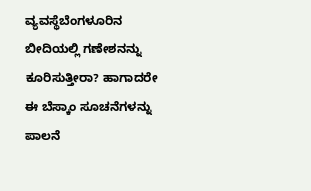ವ್ಯವಸ್ಥೆಬೆಂಗಳೂರಿನ ಬೀದಿಯಲ್ಲಿ ಗಣೇಶನನ್ನು ಕೂರಿಸುತ್ತೀರಾ? ಹಾಗಾದರೇ ಈ ಬೆಸ್ಕಾಂ ಸೂಚನೆಗಳನ್ನು ಪಾಲನೆ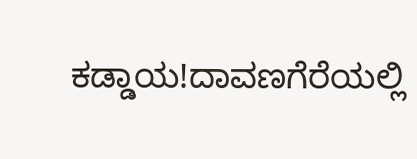ಕಡ್ಡಾಯ!ದಾವಣಗೆರೆಯಲ್ಲಿ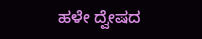ಹಳೇ ದ್ವೇಷದ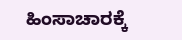ಹಿಂಸಾಚಾರಕ್ಕೆ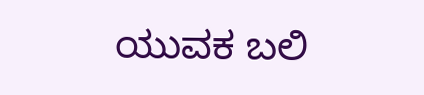ಯುವಕ ಬಲಿ